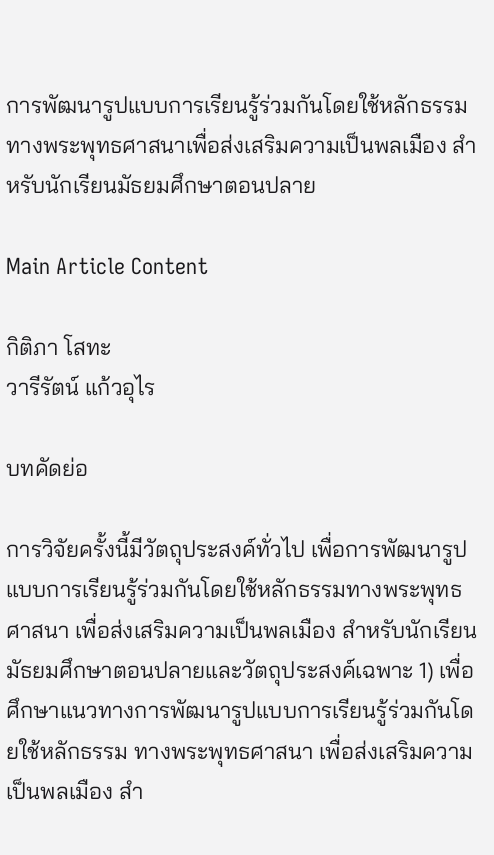การพัฒนารูปแบบการเรียนรู้ร่วมกันโดยใช้หลักธรรมทางพระพุทธศาสนาเพื่อส่งเสริมความเป็นพลเมือง สำหรับนักเรียนมัธยมศึกษาตอนปลาย

Main Article Content

กิติภา โสทะ
วารีรัตน์ แก้วอุไร

บทคัดย่อ

การวิจัยครั้งนี้มีวัตถุประสงค์ทั่วไป เพื่อการพัฒนารูปแบบการเรียนรู้ร่วมกันโดยใช้หลักธรรมทางพระพุทธศาสนา เพื่อส่งเสริมความเป็นพลเมือง สำหรับนักเรียนมัธยมศึกษาตอนปลายและวัตถุประสงค์เฉพาะ 1) เพื่อศึกษาแนวทางการพัฒนารูปแบบการเรียนรู้ร่วมกันโดยใช้หลักธรรม ทางพระพุทธศาสนา เพื่อส่งเสริมความเป็นพลเมือง สำ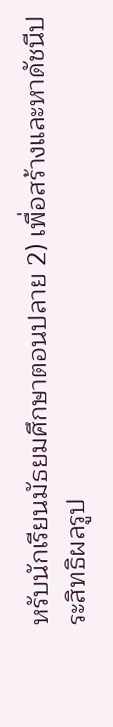หรับนักเรียนมัธยมศึกษาตอนปลาย 2) เพื่อสร้างและหาดัชนีประสิทธิผลรูป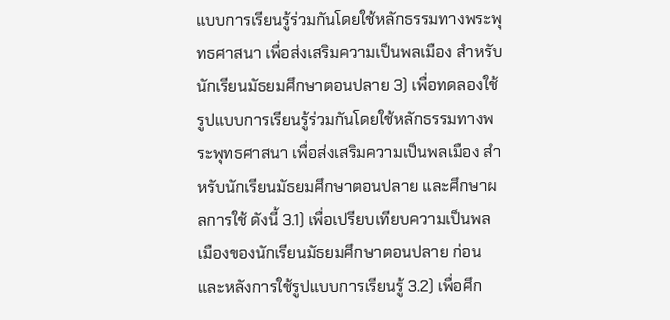แบบการเรียนรู้ร่วมกันโดยใช้หลักธรรมทางพระพุทธศาสนา เพื่อส่งเสริมความเป็นพลเมือง สำหรับนักเรียนมัธยมศึกษาตอนปลาย 3) เพื่อทดลองใช้รูปแบบการเรียนรู้ร่วมกันโดยใช้หลักธรรมทางพระพุทธศาสนา เพื่อส่งเสริมความเป็นพลเมือง สำหรับนักเรียนมัธยมศึกษาตอนปลาย และศึกษาผลการใช้ ดังนี้ 3.1) เพื่อเปรียบเทียบความเป็นพลเมืองของนักเรียนมัธยมศึกษาตอนปลาย ก่อนและหลังการใช้รูปแบบการเรียนรู้ 3.2) เพื่อศึก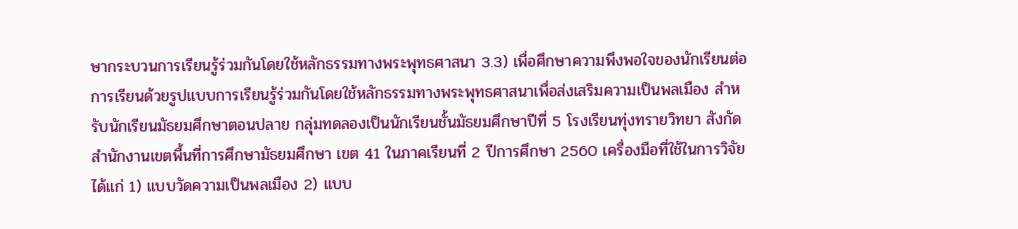ษากระบวนการเรียนรู้ร่วมกันโดยใช้หลักธรรมทางพระพุทธศาสนา 3.3) เพื่อศึกษาความพึงพอใจของนักเรียนต่อการเรียนด้วยรูปแบบการเรียนรู้ร่วมกันโดยใช้หลักธรรมทางพระพุทธศาสนาเพื่อส่งเสริมความเป็นพลเมือง สำหรับนักเรียนมัธยมศึกษาตอนปลาย กลุ่มทดลองเป็นนักเรียนชั้นมัธยมศึกษาปีที่ 5 โรงเรียนทุ่งทรายวิทยา สังกัดสำนักงานเขตพื้นที่การศึกษามัธยมศึกษา เขต 41 ในภาคเรียนที่ 2 ปีการศึกษา 2560 เครื่องมือที่ใช้ในการวิจัย ได้แก่ 1) แบบวัดความเป็นพลเมือง 2) แบบ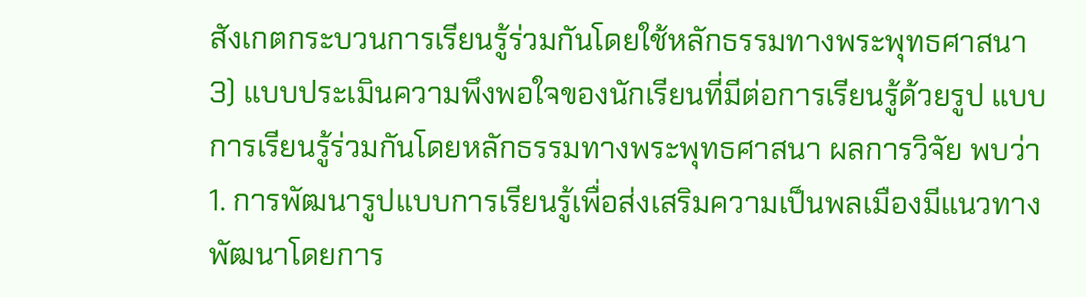สังเกตกระบวนการเรียนรู้ร่วมกันโดยใช้หลักธรรมทางพระพุทธศาสนา 3) แบบประเมินความพึงพอใจของนักเรียนที่มีต่อการเรียนรู้ด้วยรูป แบบการเรียนรู้ร่วมกันโดยหลักธรรมทางพระพุทธศาสนา ผลการวิจัย พบว่า
1. การพัฒนารูปแบบการเรียนรู้เพื่อส่งเสริมความเป็นพลเมืองมีแนวทางพัฒนาโดยการ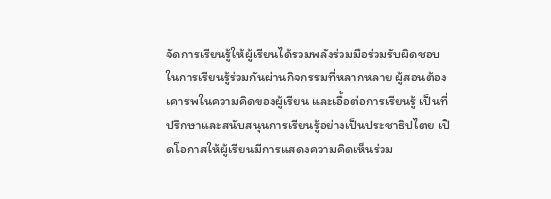จัดการเรียนรู้ให้ผู้เรียนได้รวมพลังร่วมมือร่วมรับผิดชอบในการเรียนรู้ร่วมกันผ่านกิจกรรมที่หลากหลาย ผู้สอนต้องเคารพในความคิดของผู้เรียน และเอื้อต่อการเรียนรู้ เป็นที่ปรึกษาและสนับสนุนการเรียนรู้อย่างเป็นประชาธิปไตย เปิดโอกาสให้ผู้เรียนมีการแสดงความคิดเห็นร่วม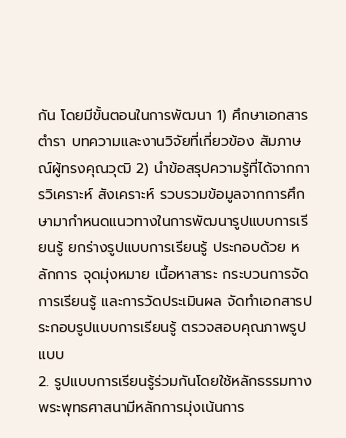กัน โดยมีขั้นตอนในการพัฒนา 1) ศึกษาเอกสาร ตำรา บทความและงานวิจัยที่เกี่ยวข้อง สัมภาษณ์ผู้ทรงคุณวุฒิ 2) นำข้อสรุปความรู้ที่ได้จากการวิเคราะห์ สังเคราะห์ รวบรวมข้อมูลจากการศึกษามากำหนดแนวทางในการพัฒนารูปแบบการเรียนรู้ ยกร่างรูปแบบการเรียนรู้ ประกอบด้วย หลักการ จุดมุ่งหมาย เนื้อหาสาระ กระบวนการจัดการเรียนรู้ และการวัดประเมินผล จัดทำเอกสารประกอบรูปแบบการเรียนรู้ ตรวจสอบคุณภาพรูปแบบ
2. รูปแบบการเรียนรู้ร่วมกันโดยใช้หลักธรรมทางพระพุทธศาสนามีหลักการมุ่งเน้นการ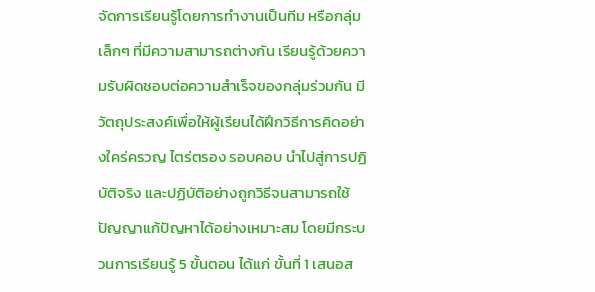จัดการเรียนรู้โดยการทำงานเป็นทีม หรือกลุ่มเล็กๆ ที่มีความสามารถต่างกัน เรียนรู้ด้วยความรับผิดชอบต่อความสำเร็จของกลุ่มร่วมกัน มีวัตถุประสงค์เพื่อให้ผู้เรียนได้ฝึกวิธีการคิดอย่างใคร่ครวญ ไตร่ตรอง รอบคอบ นำไปสู่การปฏิบัติจริง และปฏิบัติอย่างถูกวิธีจนสามารถใช้ปัญญาแก้ปัญหาได้อย่างเหมาะสม โดยมีกระบวนการเรียนรู้ 5 ขั้นตอน ได้แก่ ขั้นที่ 1 เสนอส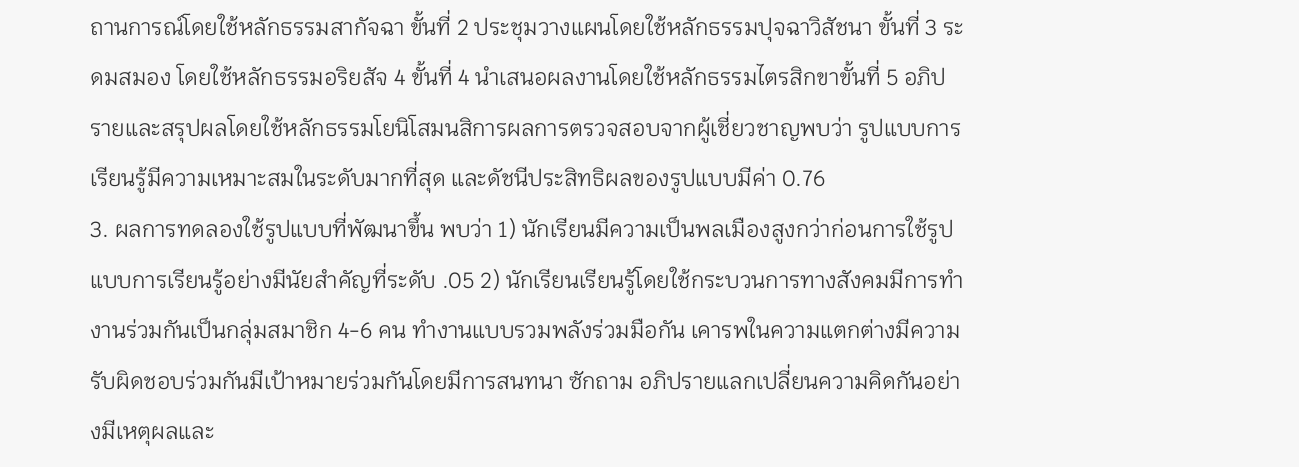ถานการณ์โดยใช้หลักธรรมสากัจฉา ขั้นที่ 2 ประชุมวางแผนโดยใช้หลักธรรมปุจฉาวิสัชนา ขั้นที่ 3 ระดมสมอง โดยใช้หลักธรรมอริยสัจ 4 ขั้นที่ 4 นำเสนอผลงานโดยใช้หลักธรรมไตรสิกขาขั้นที่ 5 อภิปรายและสรุปผลโดยใช้หลักธรรมโยนิโสมนสิการผลการตรวจสอบจากผู้เชี่ยวชาญพบว่า รูปแบบการเรียนรู้มีความเหมาะสมในระดับมากที่สุด และดัชนีประสิทธิผลของรูปแบบมีค่า 0.76
3. ผลการทดลองใช้รูปแบบที่พัฒนาขึ้น พบว่า 1) นักเรียนมีความเป็นพลเมืองสูงกว่าก่อนการใช้รูปแบบการเรียนรู้อย่างมีนัยสำคัญที่ระดับ .05 2) นักเรียนเรียนรู้โดยใช้กระบวนการทางสังคมมีการทำงานร่วมกันเป็นกลุ่มสมาชิก 4-6 คน ทำงานแบบรวมพลังร่วมมือกัน เคารพในความแตกต่างมีความรับผิดชอบร่วมกันมีเป้าหมายร่วมกันโดยมีการสนทนา ซักถาม อภิปรายแลกเปลี่ยนความคิดกันอย่างมีเหตุผลและ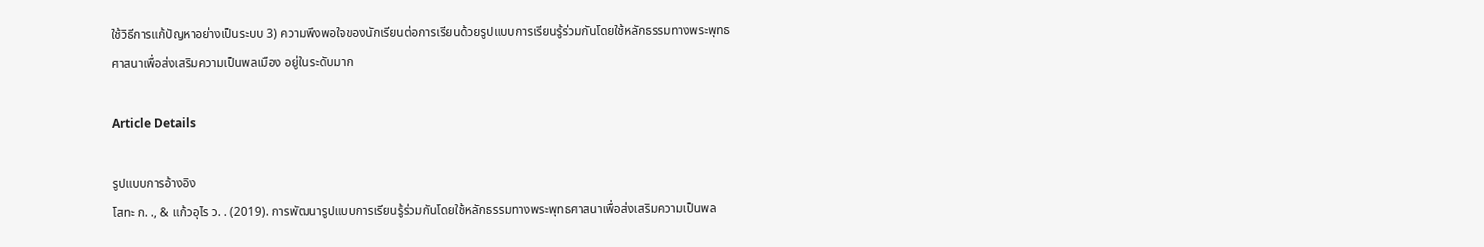ใช้วิธีการแก้ปัญหาอย่างเป็นระบบ 3) ความพึงพอใจของนักเรียนต่อการเรียนด้วยรูปแบบการเรียนรู้ร่วมกันโดยใช้หลักธรรมทางพระพุทธศาสนาเพื่อส่งเสริมความเป็นพลเมือง อยู่ในระดับมาก

Article Details

รูปแบบการอ้างอิง
โสทะ ก. ., & แก้วอุไร ว. . (2019). การพัฒนารูปแบบการเรียนรู้ร่วมกันโดยใช้หลักธรรมทางพระพุทธศาสนาเพื่อส่งเสริมความเป็นพล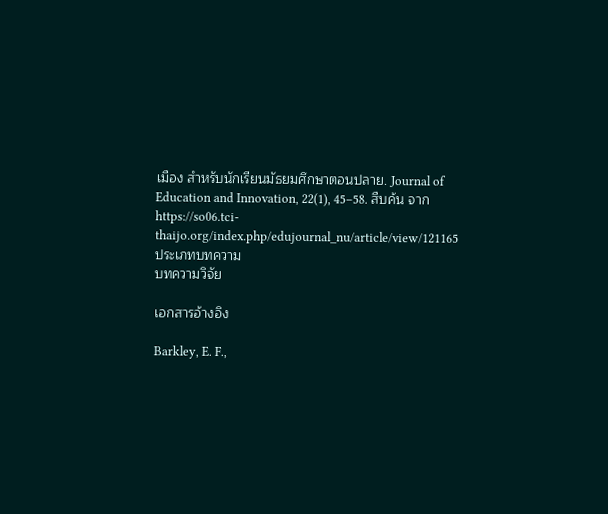เมือง สำหรับนักเรียนมัธยมศึกษาตอนปลาย. Journal of Education and Innovation, 22(1), 45–58. สืบค้น จาก https://so06.tci-thaijo.org/index.php/edujournal_nu/article/view/121165
ประเภทบทความ
บทความวิจัย

เอกสารอ้างอิง

Barkley, E. F.,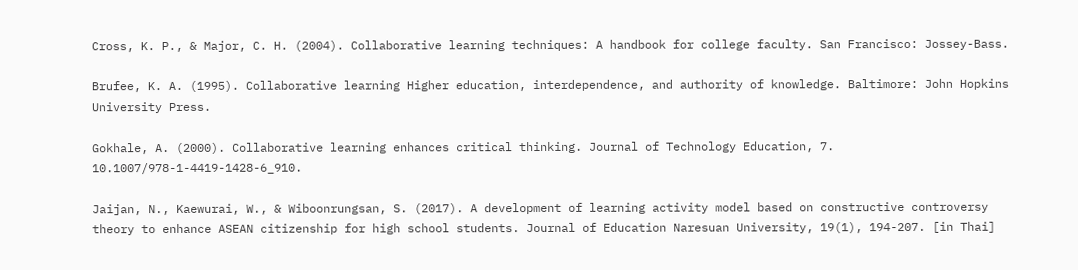Cross, K. P., & Major, C. H. (2004). Collaborative learning techniques: A handbook for college faculty. San Francisco: Jossey-Bass.

Brufee, K. A. (1995). Collaborative learning Higher education, interdependence, and authority of knowledge. Baltimore: John Hopkins University Press.

Gokhale, A. (2000). Collaborative learning enhances critical thinking. Journal of Technology Education, 7. 10.1007/978-1-4419-1428-6_910.

Jaijan, N., Kaewurai, W., & Wiboonrungsan, S. (2017). A development of learning activity model based on constructive controversy theory to enhance ASEAN citizenship for high school students. Journal of Education Naresuan University, 19(1), 194-207. [in Thai]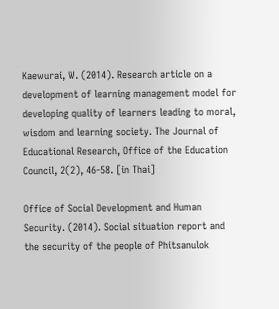Kaewurai, W. (2014). Research article on a development of learning management model for developing quality of learners leading to moral, wisdom and learning society. The Journal of Educational Research, Office of the Education Council, 2(2), 46-58. [in Thai]

Office of Social Development and Human Security. (2014). Social situation report and the security of the people of Phitsanulok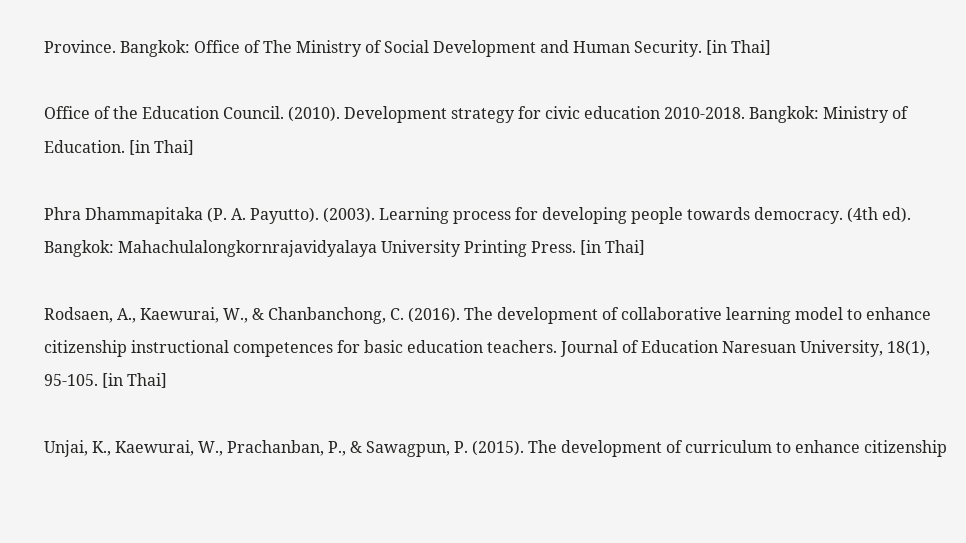Province. Bangkok: Office of The Ministry of Social Development and Human Security. [in Thai]

Office of the Education Council. (2010). Development strategy for civic education 2010-2018. Bangkok: Ministry of Education. [in Thai]

Phra Dhammapitaka (P. A. Payutto). (2003). Learning process for developing people towards democracy. (4th ed). Bangkok: Mahachulalongkornrajavidyalaya University Printing Press. [in Thai]

Rodsaen, A., Kaewurai, W., & Chanbanchong, C. (2016). The development of collaborative learning model to enhance citizenship instructional competences for basic education teachers. Journal of Education Naresuan University, 18(1), 95-105. [in Thai]

Unjai, K., Kaewurai, W., Prachanban, P., & Sawagpun, P. (2015). The development of curriculum to enhance citizenship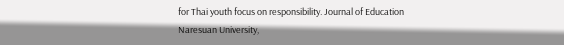for Thai youth focus on responsibility. Journal of Education Naresuan University,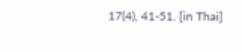17(4), 41-51. [in Thai]